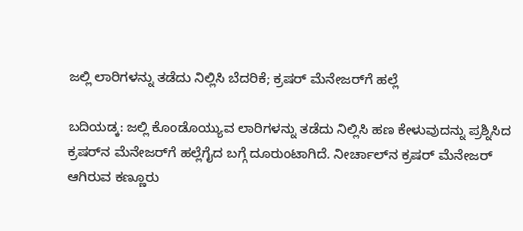ಜಲ್ಲಿ ಲಾರಿಗಳನ್ನು ತಡೆದು ನಿಲ್ಲಿಸಿ ಬೆದರಿಕೆ; ಕ್ರಷರ್ ಮೆನೇಜರ್‌ಗೆ ಹಲ್ಲೆ

ಬದಿಯಡ್ಕ: ಜಲ್ಲಿ ಕೊಂಡೊಯ್ಯುವ ಲಾರಿಗಳನ್ನು ತಡೆದು ನಿಲ್ಲಿಸಿ ಹಣ ಕೇಳುವುದನ್ನು ಪ್ರಶ್ನಿಸಿದ ಕ್ರಷರ್‌ನ ಮೆನೇಜರ್‌ಗೆ ಹಲ್ಲೆಗೈದ ಬಗ್ಗೆ ದೂರುಂಟಾಗಿದೆ. ನೀರ್ಚಾಲ್‌ನ ಕ್ರಷರ್ ಮೆನೇಜರ್ ಆಗಿರುವ ಕಣ್ಣೂರು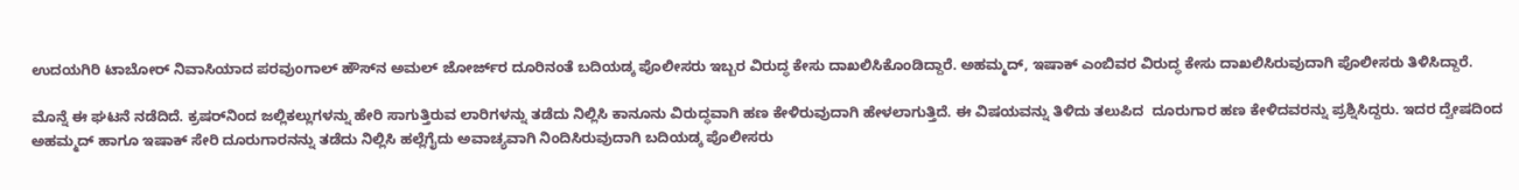ಉದಯಗಿರಿ ಟಾಬೋರ್ ನಿವಾಸಿಯಾದ ಪರವುಂಗಾಲ್ ಹೌಸ್‌ನ ಅಮಲ್ ಜೋರ್ಜ್‌ರ ದೂರಿನಂತೆ ಬದಿಯಡ್ಕ ಪೊಲೀಸರು ಇಬ್ಬರ ವಿರುದ್ಧ ಕೇಸು ದಾಖಲಿಸಿಕೊಂಡಿದ್ದಾರೆ. ಅಹಮ್ಮದ್, ಇಷಾಕ್ ಎಂಬಿವರ ವಿರುದ್ಧ ಕೇಸು ದಾಖಲಿಸಿರುವುದಾಗಿ ಪೊಲೀಸರು ತಿಳಿಸಿದ್ದಾರೆ.

ಮೊನ್ನೆ ಈ ಘಟನೆ ನಡೆದಿದೆ. ಕ್ರಷರ್‌ನಿಂದ ಜಲ್ಲಿಕಲ್ಲುಗಳನ್ನು ಹೇರಿ ಸಾಗುತ್ತಿರುವ ಲಾರಿಗಳನ್ನು ತಡೆದು ನಿಲ್ಲಿಸಿ ಕಾನೂನು ವಿರುದ್ಧವಾಗಿ ಹಣ ಕೇಳಿರುವುದಾಗಿ ಹೇಳಲಾಗುತ್ತಿದೆ. ಈ ವಿಷಯವನ್ನು ತಿಳಿದು ತಲುಪಿದ  ದೂರುಗಾರ ಹಣ ಕೇಳಿದವರನ್ನು ಪ್ರಶ್ನಿಸಿದ್ದರು. ಇದರ ದ್ವೇಷದಿಂದ ಅಹಮ್ಮದ್ ಹಾಗೂ ಇಷಾಕ್ ಸೇರಿ ದೂರುಗಾರನನ್ನು ತಡೆದು ನಿಲ್ಲಿಸಿ ಹಲ್ಲೆಗೈದು ಅವಾಚ್ಯವಾಗಿ ನಿಂದಿಸಿರುವುದಾಗಿ ಬದಿಯಡ್ಕ ಪೊಲೀಸರು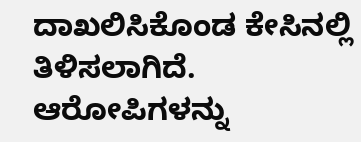ದಾಖಲಿಸಿಕೊಂಡ ಕೇಸಿನಲ್ಲಿ ತಿಳಿಸಲಾಗಿದೆ. ಆರೋಪಿಗಳನ್ನು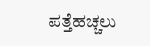ಪತ್ತೆಹಚ್ಚಲು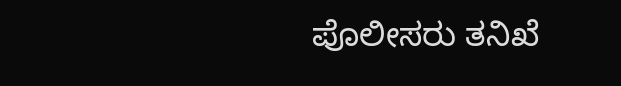ಪೊಲೀಸರು ತನಿಖೆ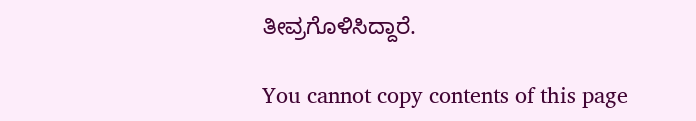ತೀವ್ರಗೊಳಿಸಿದ್ದಾರೆ.

You cannot copy contents of this page